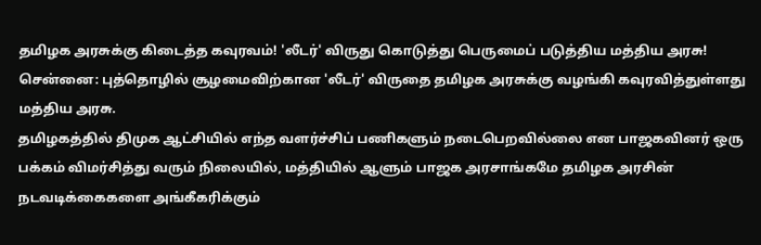தமிழக அரசுக்கு கிடைத்த கவுரவம்! 'லீடர்' விருது கொடுத்து பெருமைப் படுத்திய மத்திய அரசு!
சென்னை: புத்தொழில் சூழமைவிற்கான 'லீடர்' விருதை தமிழக அரசுக்கு வழங்கி கவுரவித்துள்ளது மத்திய அரசு.
தமிழகத்தில் திமுக ஆட்சியில் எந்த வளர்ச்சிப் பணிகளும் நடைபெறவில்லை என பாஜகவினர் ஒரு பக்கம் விமர்சித்து வரும் நிலையில், மத்தியில் ஆளும் பாஜக அரசாங்கமே தமிழக அரசின் நடவடிக்கைகளை அங்கீகரிக்கும்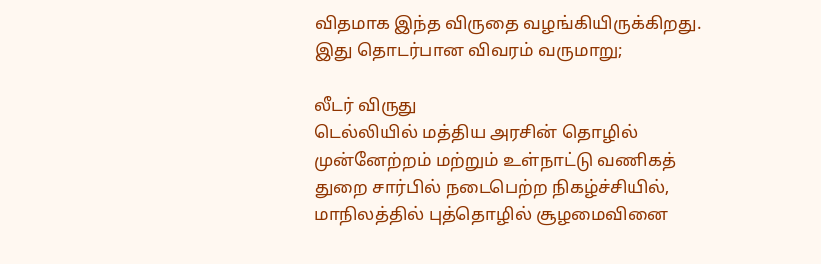விதமாக இந்த விருதை வழங்கியிருக்கிறது.
இது தொடர்பான விவரம் வருமாறு;

லீடர் விருது
டெல்லியில் மத்திய அரசின் தொழில் முன்னேற்றம் மற்றும் உள்நாட்டு வணிகத் துறை சார்பில் நடைபெற்ற நிகழ்ச்சியில், மாநிலத்தில் புத்தொழில் சூழமைவினை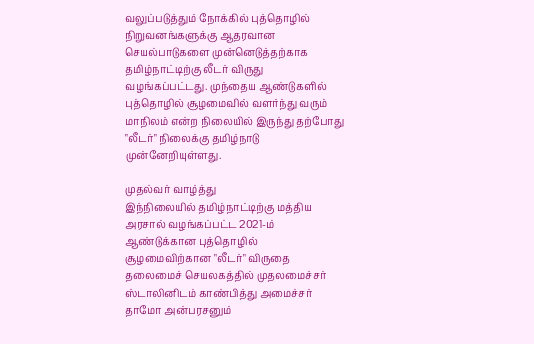வலுப்படுத்தும் நோக்கில் புத்தொழில் நிறுவனங்களுக்கு ஆதரவான செயல்பாடுகளை முன்னெடுத்தற்காக தமிழ்நாட்டிற்கு லீடர் விருது வழங்கப்பட்டது. முந்தைய ஆண்டுகளில் புத்தொழில் சூழமைவில் வளர்ந்து வரும் மாநிலம் என்ற நிலையில் இருந்து தற்போது "லீடர்" நிலைக்கு தமிழ்நாடு முன்னேறியுள்ளது.

முதல்வர் வாழ்த்து
இந்நிலையில் தமிழ்நாட்டிற்கு மத்திய அரசால் வழங்கப்பட்ட 2021-ம் ஆண்டுக்கான புத்தொழில் சூழமைவிற்கான "லீடர்" விருதை தலைமைச் செயலகத்தில் முதலமைச்சர் ஸ்டாலினிடம் காண்பித்து அமைச்சர் தாமோ அன்பரசனும்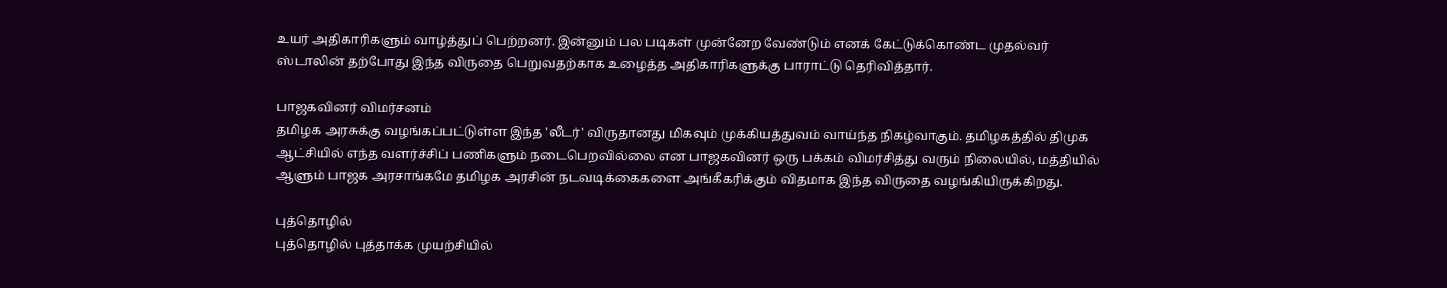உயர் அதிகாரிகளும் வாழ்த்துப் பெற்றனர். இன்னும் பல படிகள் முன்னேற வேண்டும் எனக் கேட்டுக்கொண்ட முதல்வர் ஸ்டாலின் தற்போது இந்த விருதை பெறுவதற்காக உழைத்த அதிகாரிகளுக்கு பாராட்டு தெரிவித்தார்.

பாஜகவினர் விமர்சனம்
தமிழக அரசுக்கு வழங்கப்பட்டுள்ள இந்த 'லீடர்' விருதானது மிகவும் முக்கியத்துவம் வாய்ந்த நிகழ்வாகும். தமிழகத்தில் திமுக ஆட்சியில் எந்த வளர்ச்சிப் பணிகளும் நடைபெறவில்லை என பாஜகவினர் ஒரு பக்கம் விமர்சித்து வரும் நிலையில், மத்தியில் ஆளும் பாஜக அரசாங்கமே தமிழக அரசின் நடவடிக்கைகளை அங்கீகரிக்கும் விதமாக இந்த விருதை வழங்கியிருக்கிறது.

புத்தொழில்
புத்தொழில் புத்தாக்க முயற்சியில்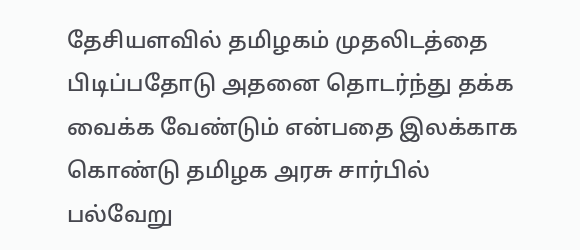தேசியளவில் தமிழகம் முதலிடத்தை பிடிப்பதோடு அதனை தொடர்ந்து தக்க வைக்க வேண்டும் என்பதை இலக்காக கொண்டு தமிழக அரசு சார்பில் பல்வேறு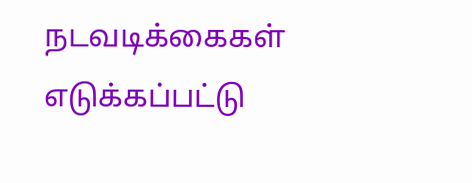நடவடிக்கைகள் எடுக்கப்பட்டு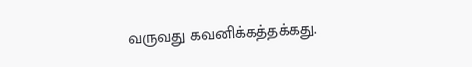வருவது கவனிக்கத்தக்கது.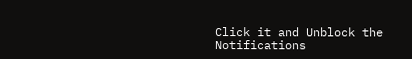Click it and Unblock the Notifications